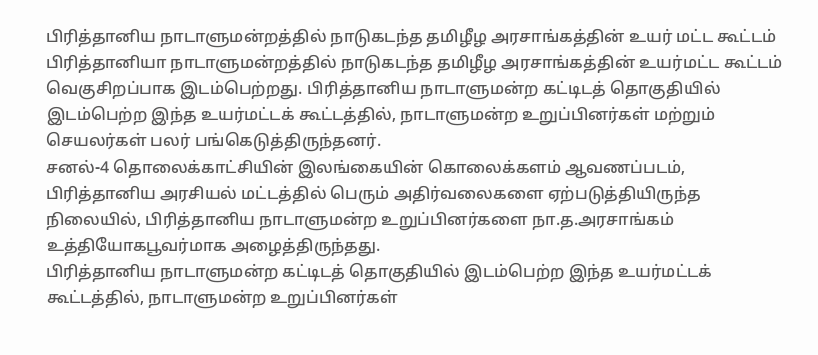பிரித்தானிய நாடாளுமன்றத்தில் நாடுகடந்த தமிழீழ அரசாங்கத்தின் உயர் மட்ட கூட்டம்
பிரித்தானியா நாடாளுமன்றத்தில் நாடுகடந்த தமிழீழ அரசாங்கத்தின் உயர்மட்ட கூட்டம் வெகுசிறப்பாக இடம்பெற்றது. பிரித்தானிய நாடாளுமன்ற கட்டிடத் தொகுதியில் இடம்பெற்ற இந்த உயர்மட்டக் கூட்டத்தில், நாடாளுமன்ற உறுப்பினர்கள் மற்றும் செயலர்கள் பலர் பங்கெடுத்திருந்தனர்.
சனல்-4 தொலைக்காட்சியின் இலங்கையின் கொலைக்களம் ஆவணப்படம், பிரித்தானிய அரசியல் மட்டத்தில் பெரும் அதிர்வலைகளை ஏற்படுத்தியிருந்த நிலையில், பிரித்தானிய நாடாளுமன்ற உறுப்பினர்களை நா.த.அரசாங்கம் உத்தியோகபூவர்மாக அழைத்திருந்தது.
பிரித்தானிய நாடாளுமன்ற கட்டிடத் தொகுதியில் இடம்பெற்ற இந்த உயர்மட்டக் கூட்டத்தில், நாடாளுமன்ற உறுப்பினர்கள்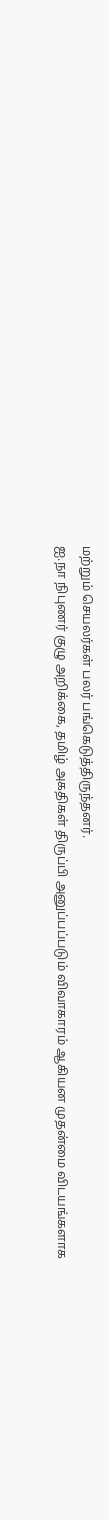மற்றும் செயலர்கள் பலர் பங்கெடுத்திருந்தனர்.
ஐ.நா நிபுணர் குழு அறிக்கை, தமிழ் அகதிகள் திருப்பி அனுப்பப்படும் விவாகாரம் ஆகியன முதன்மை விடயங்களாக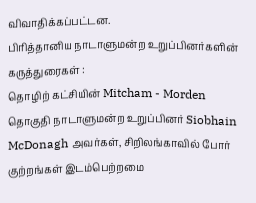விவாதிக்கப்பட்டன.
பிரித்தானிய நாடாளுமன்ற உறுப்பினர்களின் கருத்துரைகள் :
தொழிற் கட்சியின் Mitcham - Morden தொகுதி நாடாளுமன்ற உறுப்பினர் Siobhain McDonagh அவர்கள், சிறிலங்காவில் போர் குற்றங்கள் இடம்பெற்றமை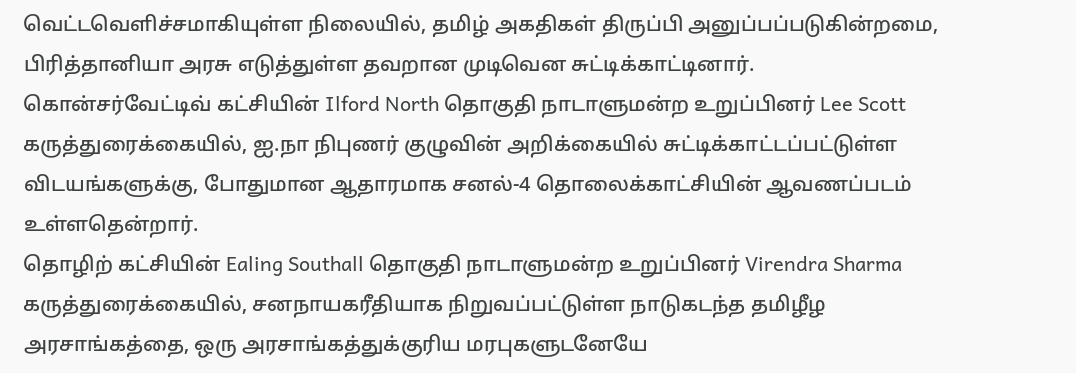வெட்டவெளிச்சமாகியுள்ள நிலையில், தமிழ் அகதிகள் திருப்பி அனுப்பப்படுகின்றமை, பிரித்தானியா அரசு எடுத்துள்ள தவறான முடிவென சுட்டிக்காட்டினார்.
கொன்சர்வேட்டிவ் கட்சியின் Ilford North தொகுதி நாடாளுமன்ற உறுப்பினர் Lee Scott கருத்துரைக்கையில், ஐ.நா நிபுணர் குழுவின் அறிக்கையில் சுட்டிக்காட்டப்பட்டுள்ள விடயங்களுக்கு, போதுமான ஆதாரமாக சனல்-4 தொலைக்காட்சியின் ஆவணப்படம் உள்ளதென்றார்.
தொழிற் கட்சியின் Ealing Southall தொகுதி நாடாளுமன்ற உறுப்பினர் Virendra Sharma கருத்துரைக்கையில், சனநாயகரீதியாக நிறுவப்பட்டுள்ள நாடுகடந்த தமிழீழ அரசாங்கத்தை, ஒரு அரசாங்கத்துக்குரிய மரபுகளுடனேயே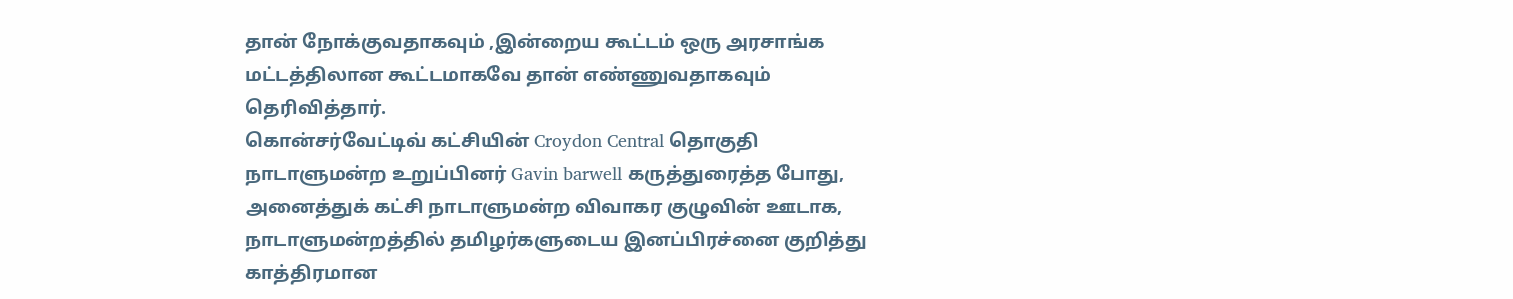தான் நோக்குவதாகவும் ,இன்றைய கூட்டம் ஒரு அரசாங்க மட்டத்திலான கூட்டமாகவே தான் எண்ணுவதாகவும் தெரிவித்தார்.
கொன்சர்வேட்டிவ் கட்சியின் Croydon Central தொகுதி நாடாளுமன்ற உறுப்பினர் Gavin barwell கருத்துரைத்த போது, அனைத்துக் கட்சி நாடாளுமன்ற விவாகர குழுவின் ஊடாக, நாடாளுமன்றத்தில் தமிழர்களுடைய இனப்பிரச்னை குறித்து காத்திரமான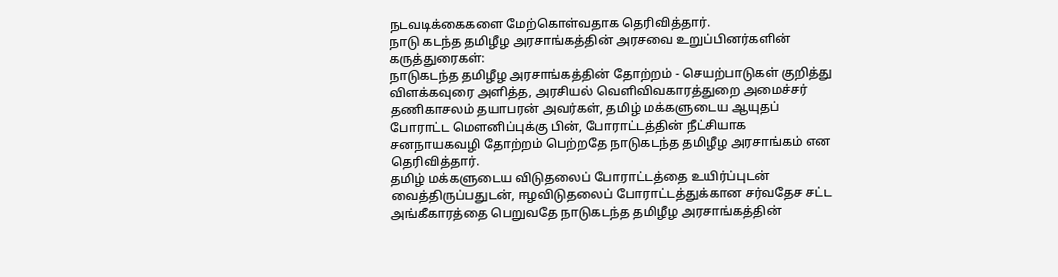நடவடிக்கைகளை மேற்கொள்வதாக தெரிவித்தார்.
நாடு கடந்த தமிழீழ அரசாங்கத்தின் அரசவை உறுப்பினர்களின் கருத்துரைகள்:
நாடுகடந்த தமிழீழ அரசாங்கத்தின் தோற்றம் - செயற்பாடுகள் குறித்து விளக்கவுரை அளித்த, அரசியல் வெளிவிவகாரத்துறை அமைச்சர் தணிகாசலம் தயாபரன் அவர்கள், தமிழ் மக்களுடைய ஆயுதப் போராட்ட மௌனிப்புக்கு பின், போராட்டத்தின் நீட்சியாக சனநாயகவழி தோற்றம் பெற்றதே நாடுகடந்த தமிழீழ அரசாங்கம் என தெரிவித்தார்.
தமிழ் மக்களுடைய விடுதலைப் போராட்டத்தை உயிர்ப்புடன் வைத்திருப்பதுடன், ஈழவிடுதலைப் போராட்டத்துக்கான சர்வதேச சட்ட அங்கீகாரத்தை பெறுவதே நாடுகடந்த தமிழீழ அரசாங்கத்தின்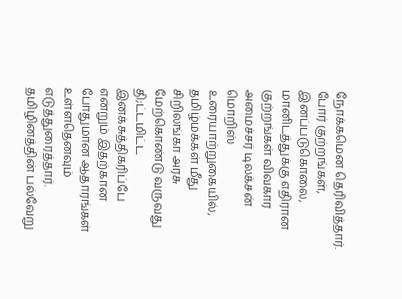நோக்கமென தெரிவித்தார்.
போர் குற்றங்கள், இனப்படுகொலை, மானிடத்துக்கு எதிரான குற்றங்கள் விவகார அமைச்சர் டிலக்சன் மொறிஸ் உரையாற்றுகையில், தமிழ்மக்கள் மீது சிறிலங்கா அரசு மேற்கொண்டு வருவது தி;ட்டமிட்ட இனக்சுத்திகரிப்பே என்றும் இதற்கான போதுமான ஆதாரங்கள் உள்ளதெனவும் எடுத்துரைத்தார்.
தமிழினத்தின் பல்வேறு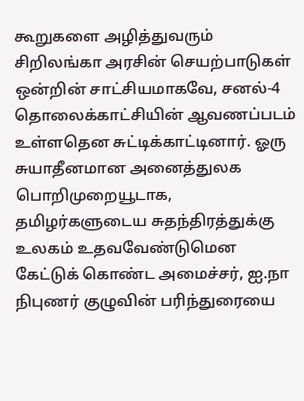கூறுகளை அழித்துவரும் சிறிலங்கா அரசின் செயற்பாடுகள் ஒன்றின் சாட்சியமாகவே, சனல்-4 தொலைக்காட்சியின் ஆவணப்படம் உள்ளதென சுட்டிக்காட்டினார். ஓரு சுயாதீனமான அனைத்துலக பொறிமுறையூடாக, தமிழர்களுடைய சுதந்திரத்துக்கு உலகம் உதவவேண்டுமென கேட்டுக் கொண்ட அமைச்சர், ஐ.நா நிபுணர் குழுவின் பரிந்துரையை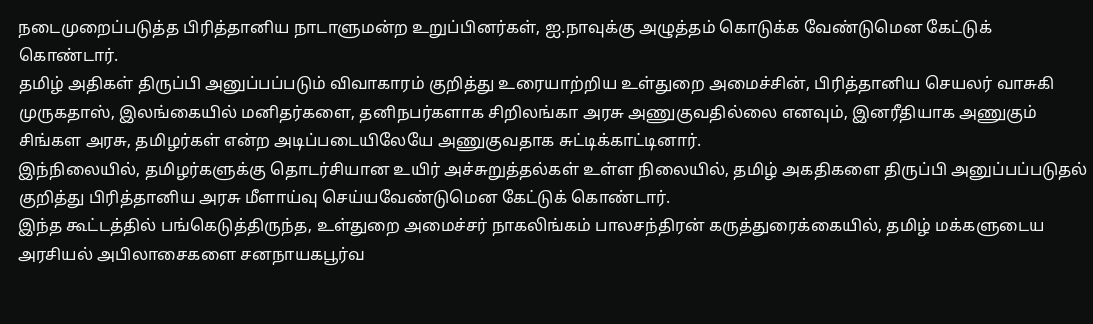நடைமுறைப்படுத்த பிரித்தானிய நாடாளுமன்ற உறுப்பினர்கள், ஐ.நாவுக்கு அழுத்தம் கொடுக்க வேண்டுமென கேட்டுக் கொண்டார்.
தமிழ் அதிகள் திருப்பி அனுப்பப்படும் விவாகாரம் குறித்து உரையாற்றிய உள்துறை அமைச்சின், பிரித்தானிய செயலர் வாசுகி முருகதாஸ், இலங்கையில் மனிதர்களை, தனிநபர்களாக சிறிலங்கா அரசு அணுகுவதில்லை எனவும், இனரீதியாக அணுகும் சிங்கள அரசு, தமிழர்கள் என்ற அடிப்படையிலேயே அணுகுவதாக சுட்டிக்காட்டினார்.
இந்நிலையில், தமிழர்களுக்கு தொடர்சியான உயிர் அச்சுறுத்தல்கள் உள்ள நிலையில், தமிழ் அகதிகளை திருப்பி அனுப்பப்படுதல் குறித்து பிரித்தானிய அரசு மீளாய்வு செய்யவேண்டுமென கேட்டுக் கொண்டார்.
இந்த கூட்டத்தில் பங்கெடுத்திருந்த, உள்துறை அமைச்சர் நாகலிங்கம் பாலசந்திரன் கருத்துரைக்கையில், தமிழ் மக்களுடைய அரசியல் அபிலாசைகளை சனநாயகபூர்வ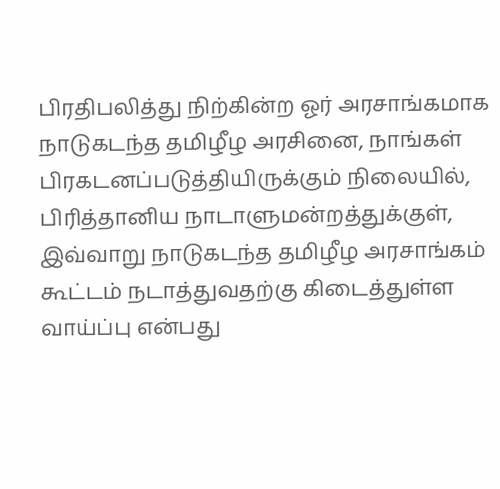பிரதிபலித்து நிற்கின்ற ஓர் அரசாங்கமாக நாடுகடந்த தமிழீழ அரசினை, நாங்கள் பிரகடனப்படுத்தியிருக்கும் நிலையில், பிரித்தானிய நாடாளுமன்றத்துக்குள், இவ்வாறு நாடுகடந்த தமிழீழ அரசாங்கம் கூட்டம் நடாத்துவதற்கு கிடைத்துள்ள வாய்ப்பு என்பது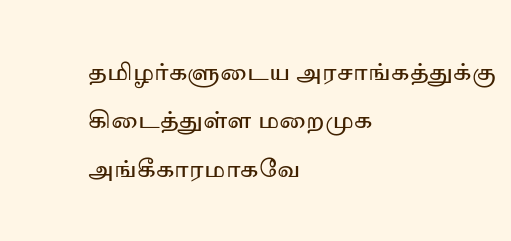தமிழர்களுடைய அரசாங்கத்துக்கு கிடைத்துள்ள மறைமுக அங்கீகாரமாகவே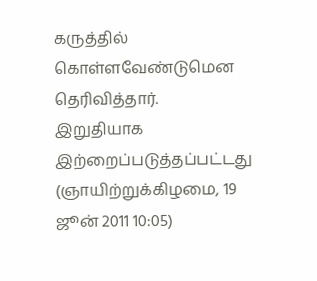கருத்தில் கொள்ளவேண்டுமென தெரிவித்தார்.
இறுதியாக இற்றைப்படுத்தப்பட்டது (ஞாயிற்றுக்கிழமை, 19 ஜூன் 2011 10:05)